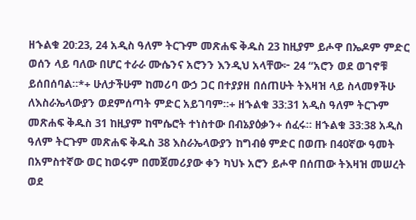ዘኁልቁ 20:23, 24 አዲስ ዓለም ትርጉም መጽሐፍ ቅዱስ 23 ከዚያም ይሖዋ በኤዶም ምድር ወሰን ላይ ባለው በሆር ተራራ ሙሴንና አሮንን እንዲህ አላቸው፦ 24 “አሮን ወደ ወገኖቹ ይሰበሰባል።*+ ሁለታችሁም ከመሪባ ውኃ ጋር በተያያዘ በሰጠሁት ትእዛዝ ላይ ስላመፃችሁ ለእስራኤላውያን ወደምሰጣት ምድር አይገባም።+ ዘኁልቁ 33:31 አዲስ ዓለም ትርጉም መጽሐፍ ቅዱስ 31 ከዚያም ከሞሴሮት ተነስተው በብኔያዕቃን+ ሰፈሩ። ዘኁልቁ 33:38 አዲስ ዓለም ትርጉም መጽሐፍ ቅዱስ 38 እስራኤላውያን ከግብፅ ምድር በወጡ በ40ኛው ዓመት በአምስተኛው ወር ከወሩም በመጀመሪያው ቀን ካህኑ አሮን ይሖዋ በሰጠው ትእዛዝ መሠረት ወደ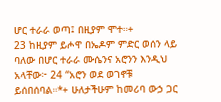ሆር ተራራ ወጣ፤ በዚያም ሞተ።+
23 ከዚያም ይሖዋ በኤዶም ምድር ወሰን ላይ ባለው በሆር ተራራ ሙሴንና አሮንን እንዲህ አላቸው፦ 24 “አሮን ወደ ወገኖቹ ይሰበሰባል።*+ ሁለታችሁም ከመሪባ ውኃ ጋር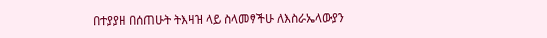በተያያዘ በሰጠሁት ትእዛዝ ላይ ስላመፃችሁ ለእስራኤላውያን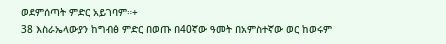ወደምሰጣት ምድር አይገባም።+
38 እስራኤላውያን ከግብፅ ምድር በወጡ በ40ኛው ዓመት በአምስተኛው ወር ከወሩም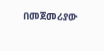በመጀመሪያው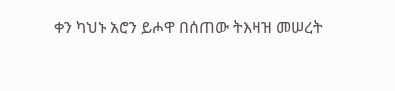ቀን ካህኑ አሮን ይሖዋ በሰጠው ትእዛዝ መሠረት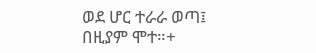ወደ ሆር ተራራ ወጣ፤ በዚያም ሞተ።+